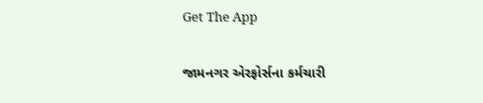Get The App

જામનગર એરફોર્સના કર્મચારી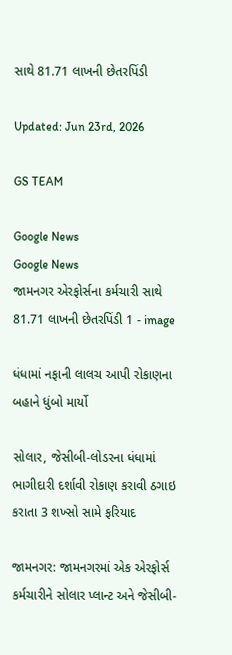સાથે 81.71 લાખની છેતરપિંડી

Updated: Jun 23rd, 2026

GS TEAM

Google News
Google News
જામનગર એરફોર્સના કર્મચારી સાથે 81.71 લાખની છેતરપિંડી 1 - image

ધંધામાં નફાની લાલચ આપી રોકાણના બહાને ધુંબો માર્યો

સોલાર, જેસીબી-લોડરના ધંધામાં ભાગીદારી દર્શાવી રોકાણ કરાવી ઠગાઇ કરાતા 3 શખ્સો સામે ફરિયાદ

જામનગર: જામનગરમાં એક એરફોર્સ કર્મચારીને સોલાર પ્લાન્ટ અને જેસીબી-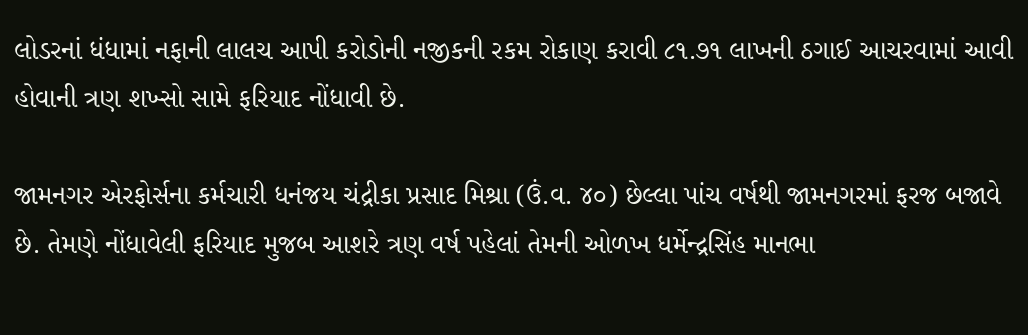લોડરનાં ધંધામાં નફાની લાલચ આપી કરોડોની નજીકની રકમ રોકાણ કરાવી ૮૧.૭૧ લાખની ઠગાઈ આચરવામાં આવી હોવાની ત્રણ શખ્સો સામે ફરિયાદ નોંધાવી છે.

જામનગર એરફોર્સના કર્મચારી ધનંજય ચંદ્રીકા પ્રસાદ મિશ્રા (ઉં.વ. ૪૦) છેલ્લા પાંચ વર્ષથી જામનગરમાં ફરજ બજાવે છે. તેમણે નોંધાવેલી ફરિયાદ મુજબ આશરે ત્રણ વર્ષ પહેલાં તેમની ઓળખ ધર્મેન્દ્રસિંહ માનભા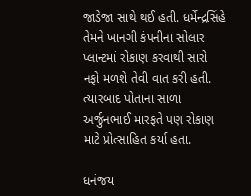જાડેજા સાથે થઈ હતી. ધર્મેન્દ્રસિંહે તેમને ખાનગી કંપનીના સોલાર પ્લાન્ટમાં રોકાણ કરવાથી સારો નફો મળશે તેવી વાત કરી હતી. ત્યારબાદ પોતાના સાળા અર્જુનભાઈ મારફતે પણ રોકાણ માટે પ્રોત્સાહિત કર્યા હતા.

ધનંજય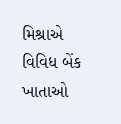મિશ્રાએ વિવિધ બેંક ખાતાઓ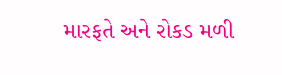મારફતે અને રોકડ મળી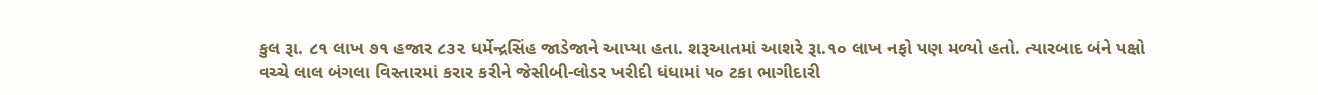કુલ રૂા. ૮૧ લાખ ૭૧ હજાર ૮૩૨ ધર્મેન્દ્રસિંહ જાડેજાને આપ્યા હતા. શરૂઆતમાં આશરે રૂા.૧૦ લાખ નફો પણ મળ્યો હતો. ત્યારબાદ બંને પક્ષો વચ્ચે લાલ બંગલા વિસ્તારમાં કરાર કરીને જેસીબી-લોડર ખરીદી ધંધામાં ૫૦ ટકા ભાગીદારી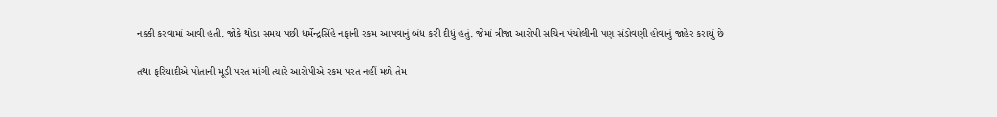નક્કી કરવામાં આવી હતી. જોકે થોડા સમય પછી ધર્મેન્દ્રસિંહે નફાની રકમ આપવાનું બંધ કરી દીધું હતું. જેમાં ત્રીજા આરોપી સચિન પંચોલીની પણ સંડોવણી હોવાનું જાહેર કરાયું છે

તથા ફરિયાદીએ પોતાની મૂડી પરત માંગી ત્યારે આરોપીએ રકમ પરત નહીં મળે તેમ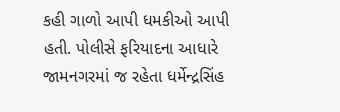કહી ગાળો આપી ધમકીઓ આપી હતી. પોલીસે ફરિયાદના આધારે જામનગરમાં જ રહેતા ધર્મેન્દ્રસિંહ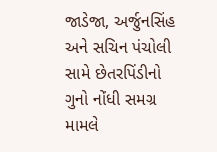જાડેજા, અર્જુનસિંહ અને સચિન પંચોલી સામે છેતરપિંડીનો ગુનો નોંધી સમગ્ર મામલે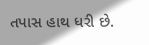તપાસ હાથ ધરી છે.